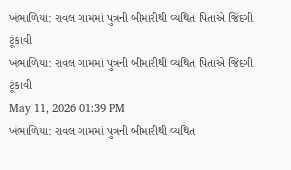ખંભાળિયા: રાવલ ગામમાં પુત્રની બીમારીથી વ્યથિત પિતાએ જિંદગી ટૂંકાવી
ખંભાળિયા: રાવલ ગામમાં પુત્રની બીમારીથી વ્યથિત પિતાએ જિંદગી ટૂંકાવી
May 11, 2026 01:39 PM
ખંભાળિયા: રાવલ ગામમાં પુત્રની બીમારીથી વ્યથિત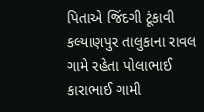પિતાએ જિંદગી ટૂંકાવી
કલ્યાણપુર તાલુકાના રાવલ ગામે રહેતા પોલાભાઈ કારાભાઈ ગામી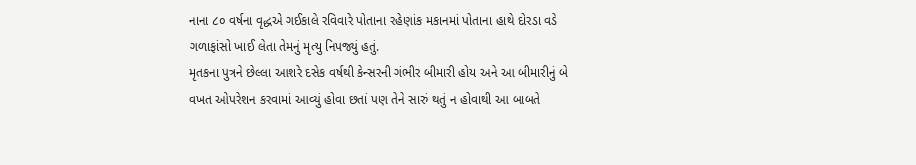નાના ૮૦ વર્ષના વૃદ્ધએ ગઈકાલે રવિવારે પોતાના રહેણાંક મકાનમાં પોતાના હાથે દોરડા વડે ગળાફાંસો ખાઈ લેતા તેમનું મૃત્યુ નિપજ્યું હતું.
મૃતકના પુત્રને છેલ્લા આશરે દસેક વર્ષથી કેન્સરની ગંભીર બીમારી હોય અને આ બીમારીનું બે વખત ઓપરેશન કરવામાં આવ્યું હોવા છતાં પણ તેને સારું થતું ન હોવાથી આ બાબતે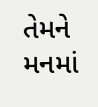તેમને મનમાં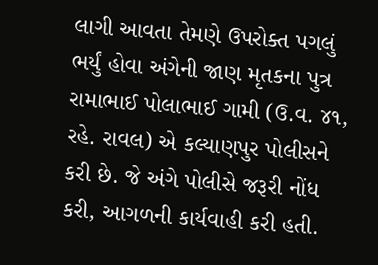લાગી આવતા તેમણે ઉપરોક્ત પગલું ભર્યું હોવા અંગેની જાણ મૃતકના પુત્ર રામાભાઈ પોલાભાઈ ગામી (ઉ.વ. ૪૧, રહે. રાવલ) એ કલ્યાણપુર પોલીસને કરી છે. જે અંગે પોલીસે જરૂરી નોંધ કરી, આગળની કાર્યવાહી કરી હતી.